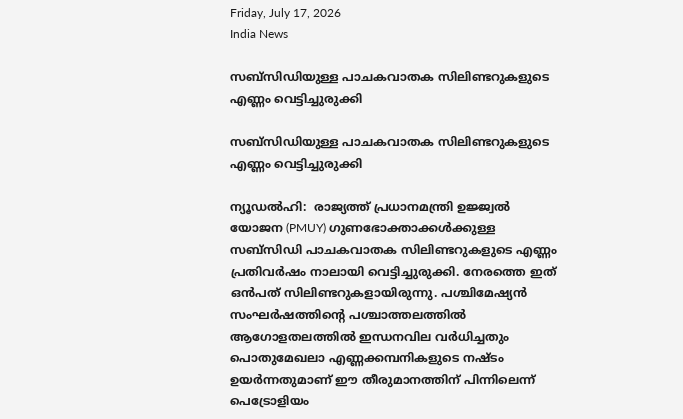Friday, July 17, 2026
India News

സബ്സിഡിയുള്ള പാചകവാതക സിലിണ്ടറുകളുടെ എണ്ണം വെട്ടിച്ചുരുക്കി

സബ്സിഡിയുള്ള പാചകവാതക സിലിണ്ടറുകളുടെ എണ്ണം വെട്ടിച്ചുരുക്കി

ന്യൂഡല്‍ഹി:  രാജ്യത്ത് പ്രധാനമന്ത്രി ഉജ്ജ്വല്‍ യോജന (PMUY) ഗുണഭോക്താക്കള്‍ക്കുള്ള സബ്സിഡി പാചകവാതക സിലിണ്ടറുകളുടെ എണ്ണം പ്രതിവര്‍ഷം നാലായി വെട്ടിച്ചുരുക്കി. നേരത്തെ ഇത് ഒന്‍പത് സിലിണ്ടറുകളായിരുന്നു. പശ്ചിമേഷ്യന്‍ സംഘര്‍ഷത്തിന്റെ പശ്ചാത്തലത്തില്‍ ആഗോളതലത്തില്‍ ഇന്ധനവില വര്‍ധിച്ചതും പൊതുമേഖലാ എണ്ണക്കമ്പനികളുടെ നഷ്ടം ഉയര്‍ന്നതുമാണ് ഈ തീരുമാനത്തിന് പിന്നിലെന്ന് പെട്രോളിയം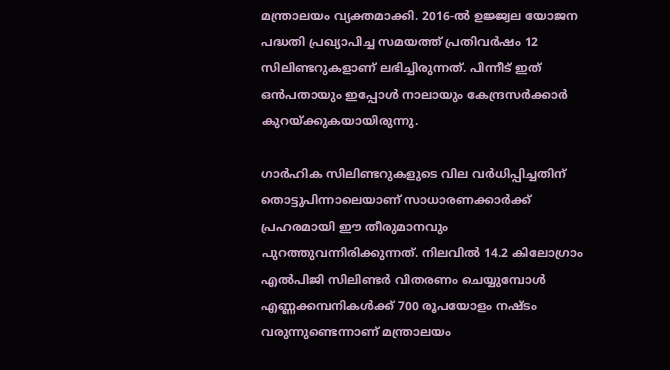മന്ത്രാലയം വ്യക്തമാക്കി. 2016-ല്‍ ഉജ്ജ്വല യോജന പദ്ധതി പ്രഖ്യാപിച്ച സമയത്ത് പ്രതിവര്‍ഷം 12 സിലിണ്ടറുകളാണ് ലഭിച്ചിരുന്നത്. പിന്നീട് ഇത് ഒന്‍പതായും ഇപ്പോള്‍ നാലായും കേന്ദ്രസര്‍ക്കാര്‍ കുറയ്ക്കുകയായിരുന്നു.

ഗാര്‍ഹിക സിലിണ്ടറുകളുടെ വില വര്‍ധിപ്പിച്ചതിന് തൊട്ടുപിന്നാലെയാണ് സാധാരണക്കാര്‍ക്ക് പ്രഹരമായി ഈ തീരുമാനവും പുറത്തുവന്നിരിക്കുന്നത്. നിലവില്‍ 14.2 കിലോഗ്രാം എല്‍പിജി സിലിണ്ടര്‍ വിതരണം ചെയ്യുമ്പോള്‍ എണ്ണക്കമ്പനികള്‍ക്ക് 700 രൂപയോളം നഷ്ടം വരുന്നുണ്ടെന്നാണ് മന്ത്രാലയം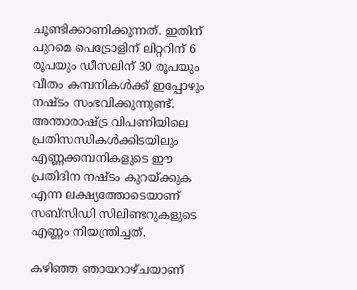ചൂണ്ടിക്കാണിക്കുന്നത്. ഇതിന് പുറമെ പെട്രോളിന് ലിറ്ററിന് 6 രൂപയും ഡീസലിന് 30 രൂപയും വീതം കമ്പനികള്‍ക്ക് ഇപ്പോഴും നഷ്ടം സംഭവിക്കുന്നുണ്ട്. അന്താരാഷ്ട്ര വിപണിയിലെ പ്രതിസന്ധികള്‍ക്കിടയിലും എണ്ണക്കമ്പനികളുടെ ഈ പ്രതിദിന നഷ്ടം കുറയ്ക്കുക എന്ന ലക്ഷ്യത്തോടെയാണ് സബ്സിഡി സിലിണ്ടറുകളുടെ എണ്ണം നിയന്ത്രിച്ചത്.

കഴിഞ്ഞ ഞായറാഴ്ചയാണ്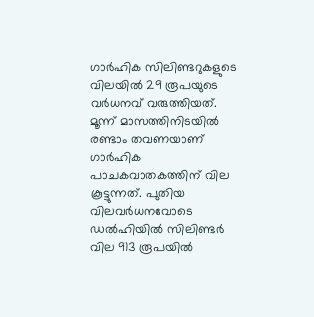ഗാര്‍ഹിക സിലിണ്ടറുകളുടെ വിലയില്‍ 29 രൂപയുടെ വര്‍ധനവ് വരുത്തിയത്. മൂന്ന് മാസത്തിനിടയില്‍ രണ്ടാം തവണയാണ് ഗാര്‍ഹിക പാചകവാതകത്തിന് വില കൂട്ടുന്നത്. പുതിയ വിലവര്‍ധനവോടെ ഡല്‍ഹിയില്‍ സിലിണ്ടര്‍ വില 913 രൂപയില്‍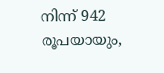നിന്ന് 942 രൂപയായും,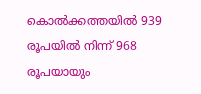കൊല്‍ക്കത്തയില്‍ 939 രൂപയില്‍ നിന്ന് 968 രൂപയായും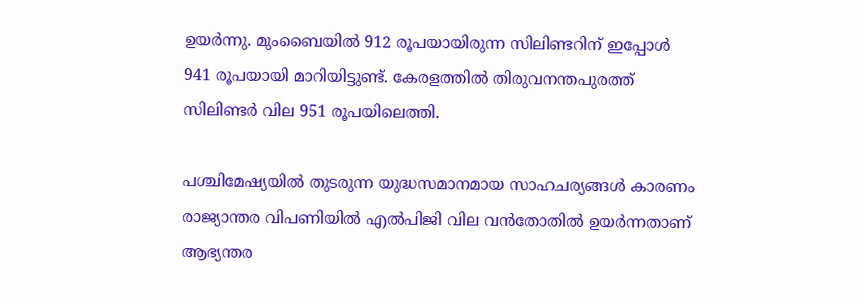ഉയര്‍ന്നു. മുംബൈയില്‍ 912 രൂപയായിരുന്ന സിലിണ്ടറിന് ഇപ്പോള്‍ 941 രൂപയായി മാറിയിട്ടുണ്ട്. കേരളത്തില്‍ തിരുവനന്തപുരത്ത് സിലിണ്ടര്‍ വില 951 രൂപയിലെത്തി.

പശ്ചിമേഷ്യയില്‍ തുടരുന്ന യുദ്ധസമാനമായ സാഹചര്യങ്ങള്‍ കാരണം രാജ്യാന്തര വിപണിയില്‍ എല്‍പിജി വില വന്‍തോതില്‍ ഉയര്‍ന്നതാണ് ആഭ്യന്തര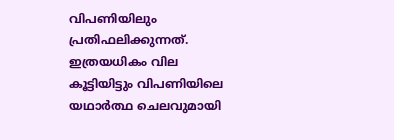വിപണിയിലും പ്രതിഫലിക്കുന്നത്. ഇത്രയധികം വില കൂട്ടിയിട്ടും വിപണിയിലെ യഥാര്‍ത്ഥ ചെലവുമായി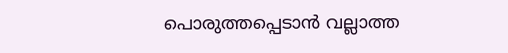പൊരുത്തപ്പെടാന്‍ വല്ലാത്ത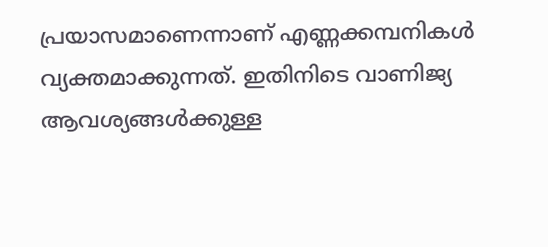പ്രയാസമാണെന്നാണ് എണ്ണക്കമ്പനികള്‍ വ്യക്തമാക്കുന്നത്. ഇതിനിടെ വാണിജ്യ ആവശ്യങ്ങള്‍ക്കുള്ള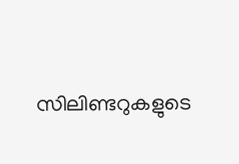സിലിണ്ടറുകളുടെ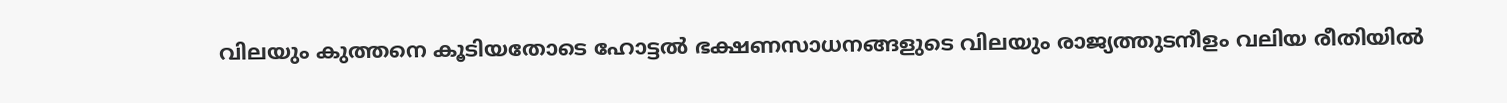വിലയും കുത്തനെ കൂടിയതോടെ ഹോട്ടല്‍ ഭക്ഷണസാധനങ്ങളുടെ വിലയും രാജ്യത്തുടനീളം വലിയ രീതിയില്‍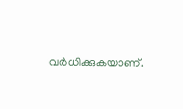വര്‍ധിക്കുകയാണ്.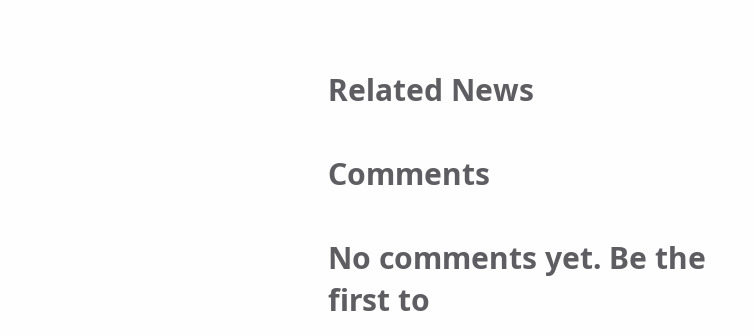Related News

Comments

No comments yet. Be the first to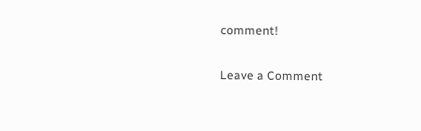comment!

Leave a Comment